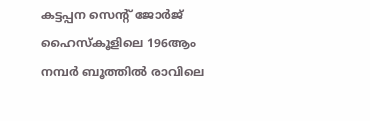കട്ടപ്പന സെന്റ് ജോർജ് ഹൈസ്കൂളിലെ 196ആം നമ്പർ ബൂത്തിൽ രാവിലെ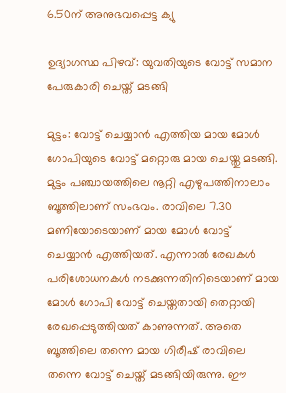6.50ന് അനുഭവപ്പെട്ട ക്യു

ഉദ്യാഗസ്ഥ പിഴവ്: യുവതിയുടെ വോട്ട് സമാന പേരുകാരി ചെയ്ത് മടങ്ങി

മുട്ടം: വോട്ട് ചെയ്യാൻ എത്തിയ മായ മോൾ ഗോപിയുടെ വോട്ട് മറ്റൊരു മായ ചെയ്തു മടങ്ങി. മുട്ടം പഞ്ചായത്തിലെ നൂറ്റി എഴുപത്തിനാലാം ബൂത്തിലാണ് സംഭവം. രാവിലെ 7.30 മണിയോടെയാണ് മായ മോൾ വോട്ട് ചെയ്യാൻ എത്തിയത്. എന്നാൽ രേഖകൾ പരിശോധനകൾ നടക്കുന്നതിനിടെയാണ് മായ മോൾ ഗോപി വോട്ട് ചെയ്തതായി തെറ്റായി രേഖപ്പെടുത്തിയത് കാണുന്നത്. അതെ ബൂത്തിലെ തന്നെ മായ ഗിരീഷ് രാവിലെ തന്നെ വോട്ട് ചെയ്ത് മടങ്ങിയിരുന്നു. ഈ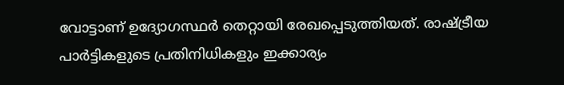വോട്ടാണ് ഉദ്യോഗസ്ഥർ തെറ്റായി രേഖപ്പെടുത്തിയത്. രാഷ്ട്രീയ പാർട്ടികളുടെ പ്രതിനിധികളും ഇക്കാര്യം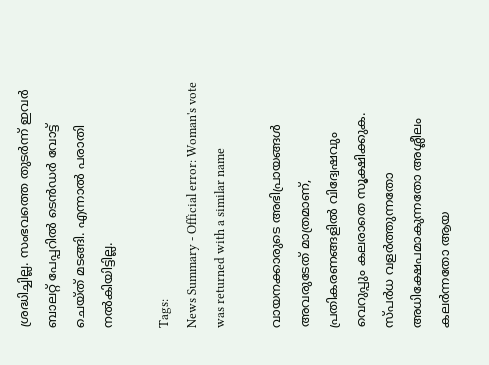ശ്രദ്ധിച്ചില്ല. സംഭവത്തെ തുടർന്ന് ഇവർ ബാലറ്റ് പേപ്പറിൽ ടെൻഡർ വോട്ട് ചെയ്ത് മടങ്ങി. എന്നാൽ പരാതി നൽകിയിട്ടില്ല.

Tags:
News Summary - Official error: Woman's vote was returned with a similar name

വായനക്കാരുടെ അഭിപ്രായങ്ങള്‍ അവരുടേത് മാത്രമാണ്, പ്രതികരണങ്ങളിൽ വിദ്വേഷവും വെറുപ്പും കലരാതെ സൂക്ഷിക്കുക. സ്പർധ വളർത്തുന്നതോ അധിക്ഷേപമാകുന്നതോ അശ്ലീലം കലർന്നതോ ആയ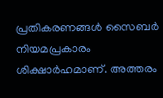പ്രതികരണങ്ങൾ സൈബർ നിയമപ്രകാരം ശിക്ഷാർഹമാണ്. അത്തരം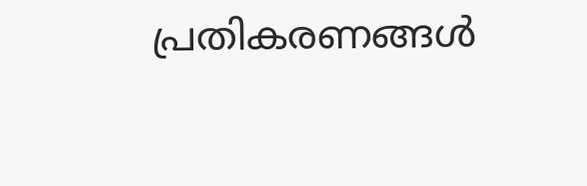പ്രതികരണങ്ങൾ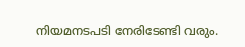നിയമനടപടി നേരിടേണ്ടി വരും.